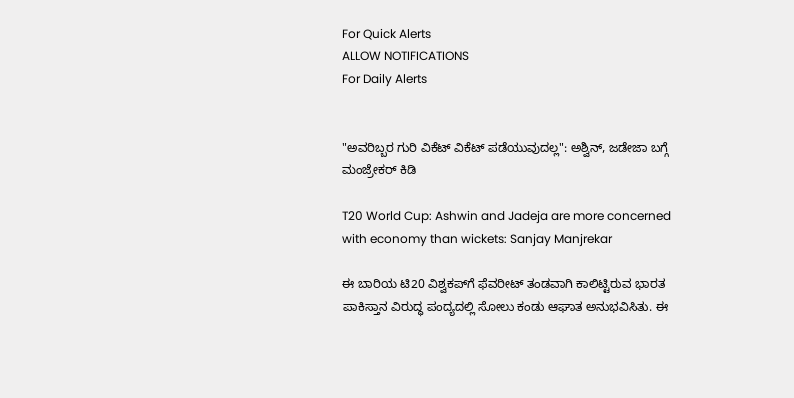For Quick Alerts
ALLOW NOTIFICATIONS
For Daily Alerts


"ಅವರಿಬ್ಬರ ಗುರಿ ವಿಕೆಟ್ ವಿಕೆಟ್ ಪಡೆಯುವುದಲ್ಲ": ಅಶ್ವಿನ್, ಜಡೇಜಾ ಬಗ್ಗೆ ಮಂಜ್ರೇಕರ್ ಕಿಡಿ

T20 World Cup: Ashwin and Jadeja are more concerned with economy than wickets: Sanjay Manjrekar

ಈ ಬಾರಿಯ ಟಿ20 ವಿಶ್ವಕಪ್‌ಗೆ ಫೆವರೀಟ್ ತಂಡವಾಗಿ ಕಾಲಿಟ್ಟಿರುವ ಭಾರತ ಪಾಕಿಸ್ತಾನ ವಿರುದ್ಧ ಪಂದ್ಯದಲ್ಲಿ ಸೋಲು ಕಂಡು ಆಘಾತ ಅನುಭವಿಸಿತು. ಈ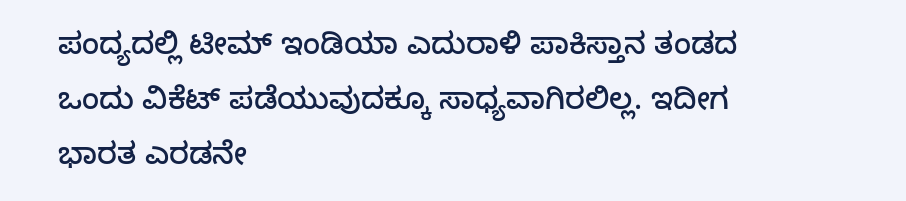ಪಂದ್ಯದಲ್ಲಿ ಟೀಮ್ ಇಂಡಿಯಾ ಎದುರಾಳಿ ಪಾಕಿಸ್ತಾನ ತಂಡದ ಒಂದು ವಿಕೆಟ್ ಪಡೆಯುವುದಕ್ಕೂ ಸಾಧ್ಯವಾಗಿರಲಿಲ್ಲ. ಇದೀಗ ಭಾರತ ಎರಡನೇ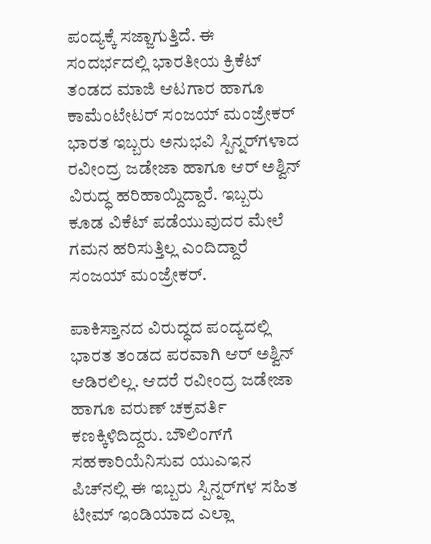ಪಂದ್ಯಕ್ಕೆ ಸಜ್ಜಾಗುತ್ತಿದೆ. ಈ ಸಂದರ್ಭದಲ್ಲಿ ಭಾರತೀಯ ಕ್ರಿಕೆಟ್ ತಂಡದ ಮಾಜಿ ಆಟಗಾರ ಹಾಗೂ ಕಾಮೆಂಟೇಟರ್ ಸಂಜಯ್ ಮಂಜ್ರೇಕರ್ ಭಾರತ ಇಬ್ಬರು ಅನುಭವಿ ಸ್ಪಿನ್ನರ್‌ಗಳಾದ ರವೀಂದ್ರ ಜಡೇಜಾ ಹಾಗೂ ಆರ್ ಅಶ್ವಿನ್ ವಿರುದ್ಧ ಹರಿಹಾಯ್ದಿದ್ದಾರೆ. ಇಬ್ಬರು ಕೂಡ ವಿಕೆಟ್ ಪಡೆಯುವುದರ ಮೇಲೆ ಗಮನ ಹರಿಸುತ್ತಿಲ್ಲ ಎಂದಿದ್ದಾರೆ ಸಂಜಯ್ ಮಂಜ್ರೇಕರ್.

ಪಾಕಿಸ್ತಾನದ ವಿರುದ್ಧದ ಪಂದ್ಯದಲ್ಲಿ ಭಾರತ ತಂಡದ ಪರವಾಗಿ ಆರ್ ಅಶ್ವಿನ್ ಆಡಿರಲಿಲ್ಲ. ಆದರೆ ರವೀಂದ್ರ ಜಡೇಜಾ ಹಾಗೂ ವರುಣ್ ಚಕ್ರವರ್ತಿ ಕಣಕ್ಕಿಳಿದಿದ್ದರು. ಬೌಲಿಂಗ್‌ಗೆ ಸಹಕಾರಿಯೆನಿಸುವ ಯುಎಇನ ಪಿಚ್‌ನಲ್ಲಿ ಈ ಇಬ್ಬರು ಸ್ಪಿನ್ನರ್‌ಗಳ ಸಹಿತ ಟೀಮ್ ಇಂಡಿಯಾದ ಎಲ್ಲಾ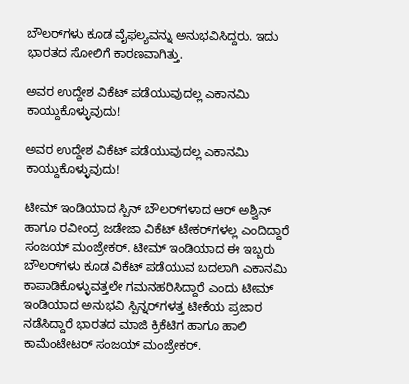ಬೌಲರ್‌ಗಳು ಕೂಡ ವೈಫಲ್ಯವನ್ನು ಅನುಭವಿಸಿದ್ದರು. ಇದು ಭಾರತದ ಸೋಲಿಗೆ ಕಾರಣವಾಗಿತ್ತು.

ಅವರ ಉದ್ದೇಶ ವಿಕೆಟ್ ಪಡೆಯುವುದಲ್ಲ ಎಕಾನಮಿ ಕಾಯ್ದುಕೊಳ್ಳುವುದು!

ಅವರ ಉದ್ದೇಶ ವಿಕೆಟ್ ಪಡೆಯುವುದಲ್ಲ ಎಕಾನಮಿ ಕಾಯ್ದುಕೊಳ್ಳುವುದು!

ಟೀಮ್ ಇಂಡಿಯಾದ ಸ್ಪಿನ್ ಬೌಲರ್‌ಗಳಾದ ಆರ್ ಅಶ್ವಿನ್ ಹಾಗೂ ರವೀಂದ್ರ ಜಡೇಜಾ ವಿಕೆಟ್ ಟೇಕರ್‌ಗಳಲ್ಲ ಎಂದಿದ್ದಾರೆ ಸಂಜಯ್ ಮಂಜ್ರೇಕರ್. ಟೀಮ್ ಇಂಡಿಯಾದ ಈ ಇಬ್ಬರು ಬೌಲರ್‌ಗಳು ಕೂಡ ವಿಕೆಟ್ ಪಡೆಯುವ ಬದಲಾಗಿ ಎಕಾನಮಿ ಕಾಪಾಡಿಕೊಳ್ಳುವತ್ತಲೇ ಗಮನಹರಿಸಿದ್ದಾರೆ ಎಂದು ಟೀಮ್ ಇಂಡಿಯಾದ ಅನುಭವಿ ಸ್ಪಿನ್ನರ್‌ಗಳತ್ತ ಟೀಕೆಯ ಪ್ರಜಾರ ನಡೆಸಿದ್ದಾರೆ ಭಾರತದ ಮಾಜಿ ಕ್ರಿಕೆಟಿಗ ಹಾಗೂ ಹಾಲಿ ಕಾಮೆಂಟೇಟರ್ ಸಂಜಯ್ ಮಂಜ್ರೇಕರ್.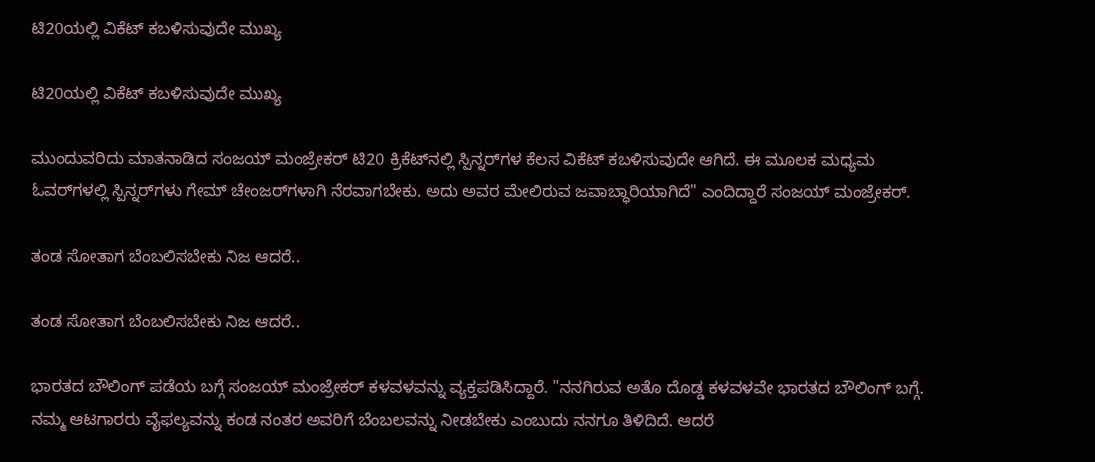ಟಿ20ಯಲ್ಲಿ ವಿಕೆಟ್ ಕಬಳಿಸುವುದೇ ಮುಖ್ಯ

ಟಿ20ಯಲ್ಲಿ ವಿಕೆಟ್ ಕಬಳಿಸುವುದೇ ಮುಖ್ಯ

ಮುಂದುವರಿದು ಮಾತನಾಡಿದ ಸಂಜಯ್ ಮಂಜ್ರೇಕರ್ ಟಿ20 ಕ್ರಿಕೆಟ್‌ನಲ್ಲಿ ಸ್ಪಿನ್ನರ್‌ಗಳ ಕೆಲಸ ವಿಕೆಟ್ ಕಬಳಿಸುವುದೇ ಆಗಿದೆ. ಈ ಮೂಲಕ ಮಧ್ಯಮ ಓವರ್‌ಗಳಲ್ಲಿ ಸ್ಪಿನ್ನರ್‌ಗಳು ಗೇಮ್‌ ಚೇಂಜರ್‌ಗಳಾಗಿ ನೆರವಾಗಬೇಕು. ಅದು ಅವರ ಮೇಲಿರುವ ಜವಾಬ್ಧಾರಿಯಾಗಿದೆ" ಎಂದಿದ್ದಾರೆ ಸಂಜಯ್ ಮಂಜ್ರೇಕರ್.

ತಂಡ ಸೋತಾಗ ಬೆಂಬಲಿಸಬೇಕು ನಿಜ ಆದರೆ..

ತಂಡ ಸೋತಾಗ ಬೆಂಬಲಿಸಬೇಕು ನಿಜ ಆದರೆ..

ಭಾರತದ ಬೌಲಿಂಗ್ ಪಡೆಯ ಬಗ್ಗೆ ಸಂಜಯ್ ಮಂಜ್ರೇಕರ್ ಕಳವಳವನ್ನು ವ್ಯಕ್ತಪಡಿಸಿದ್ದಾರೆ. "ನನಗಿರುವ ಅತೊ ದೊಡ್ಡ ಕಳವಳವೇ ಭಾರತದ ಬೌಲಿಂಗ್ ಬಗ್ಗೆ. ನಮ್ಮ ಆಟಗಾರರು ವೈಫಲ್ಯವನ್ನು ಕಂಡ ನಂತರ ಅವರಿಗೆ ಬೆಂಬಲವನ್ನು ನೀಡಬೇಕು ಎಂಬುದು ನನಗೂ ತಿಳಿದಿದೆ. ಆದರೆ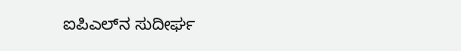ಐಪಿಎಲ್‌ನ ಸುದೀರ್ಘ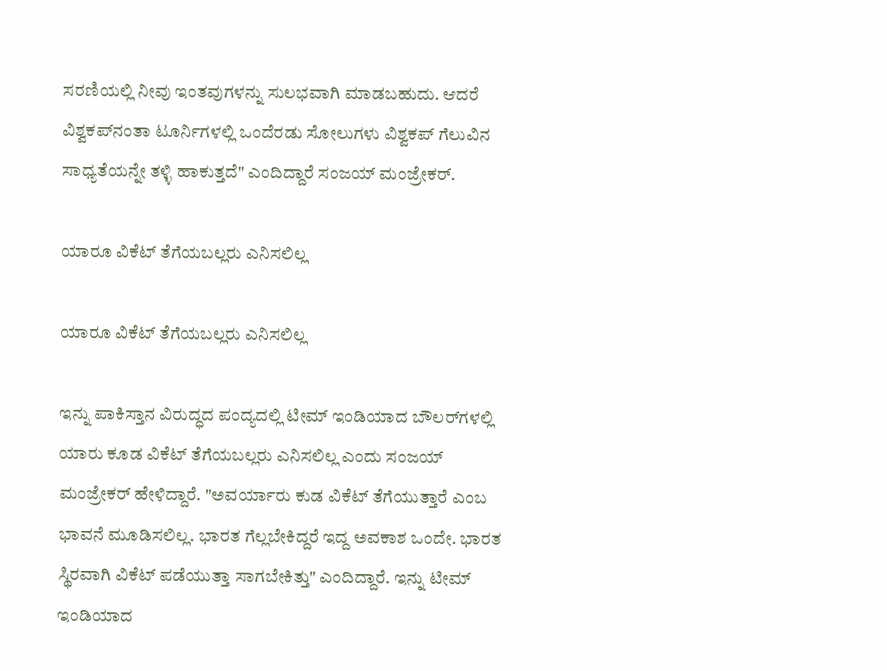ಸರಣಿಯಲ್ಲಿ ನೀವು ಇಂತವುಗಳನ್ನು ಸುಲಭವಾಗಿ ಮಾಡಬಹುದು. ಆದರೆ ವಿಶ್ವಕಪ್‌ನಂತಾ ಟೂರ್ನಿಗಳಲ್ಲಿ ಒಂದೆರಡು ಸೋಲುಗಳು ವಿಶ್ವಕಪ್ ಗೆಲುವಿನ ಸಾಧ್ಯತೆಯನ್ನೇ ತಳ್ಳಿ ಹಾಕುತ್ತದೆ" ಎಂದಿದ್ದಾರೆ ಸಂಜಯ್ ಮಂಜ್ರೇಕರ್.

ಯಾರೂ ವಿಕೆಟ್ ತೆಗೆಯಬಲ್ಲರು ಎನಿಸಲಿಲ್ಲ

ಯಾರೂ ವಿಕೆಟ್ ತೆಗೆಯಬಲ್ಲರು ಎನಿಸಲಿಲ್ಲ

ಇನ್ನು ಪಾಕಿಸ್ತಾನ ವಿರುದ್ಧದ ಪಂದ್ಯದಲ್ಲಿ ಟೀಮ್ ಇಂಡಿಯಾದ ಬೌಲರ್‌ಗಳಲ್ಲಿ ಯಾರು ಕೂಡ ವಿಕೆಟ್ ತೆಗೆಯಬಲ್ಲರು ಎನಿಸಲಿಲ್ಲ ಎಂದು ಸಂಜಯ್ ಮಂಜ್ರೇಕರ್ ಹೇಳಿದ್ದಾರೆ. "ಅವರ್ಯಾರು ಕುಡ ವಿಕೆಟ್ ತೆಗೆಯುತ್ತಾರೆ ಎಂಬ ಭಾವನೆ ಮೂಡಿಸಲಿಲ್ಲ. ಭಾರತ ಗೆಲ್ಲಬೇಕಿದ್ದರೆ ಇದ್ದ ಅವಕಾಶ ಒಂದೇ. ಭಾರತ ಸ್ಥಿರವಾಗಿ ವಿಕೆಟ್ ಪಡೆಯುತ್ತಾ ಸಾಗಬೇಕಿತ್ತು" ಎಂದಿದ್ದಾರೆ. ಇನ್ನು ಟೀಮ್ ಇಂಡಿಯಾದ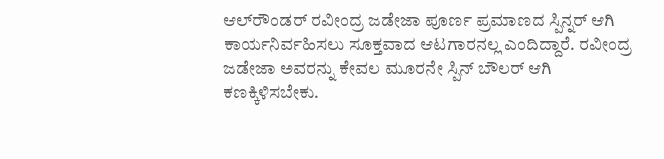ಆಲ್‌ರೌಂಡರ್ ರವೀಂದ್ರ ಜಡೇಜಾ ಪೂರ್ಣ ಪ್ರಮಾಣದ ಸ್ಪಿನ್ನರ್ ಆಗಿ ಕಾರ್ಯನಿರ್ವಹಿಸಲು ಸೂಕ್ತವಾದ ಆಟಗಾರನಲ್ಲ ಎಂದಿದ್ದಾರೆ. ರವೀಂದ್ರ ಜಡೇಜಾ ಅವರನ್ನು ಕೇವಲ ಮೂರನೇ ಸ್ಪಿನ್ ಬೌಲರ್ ಆಗಿ ಕಣಕ್ಕಿಳಿಸಬೇಕು.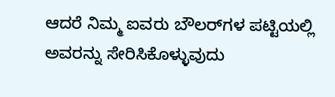ಆದರೆ ನಿಮ್ಮ ಐವರು ಬೌಲರ್‌ಗಳ ಪಟ್ಟಿಯಲ್ಲಿ ಅವರನ್ನು ಸೇರಿಸಿಕೊಳ್ಳುವುದು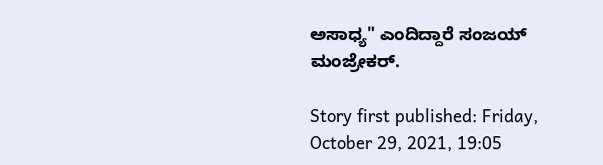ಅಸಾಧ್ಯ" ಎಂದಿದ್ದಾರೆ ಸಂಜಯ್ ಮಂಜ್ರೇಕರ್.

Story first published: Friday, October 29, 2021, 19:05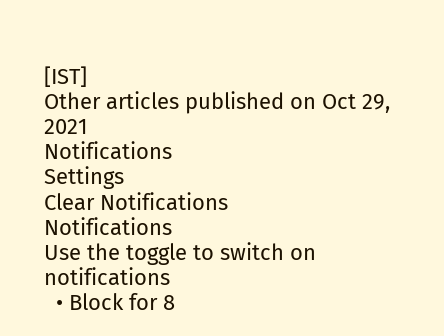[IST]
Other articles published on Oct 29, 2021
Notifications
Settings
Clear Notifications
Notifications
Use the toggle to switch on notifications
  • Block for 8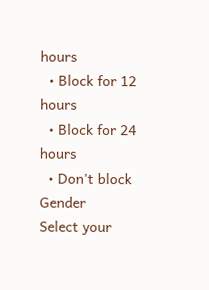hours
  • Block for 12 hours
  • Block for 24 hours
  • Don't block
Gender
Select your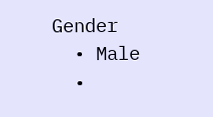Gender
  • Male
  •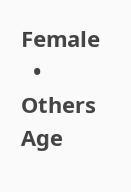Female
  • Others
Age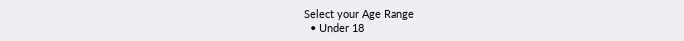Select your Age Range
  • Under 18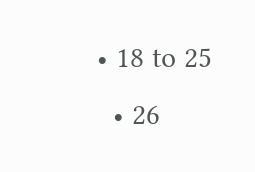• 18 to 25
  • 26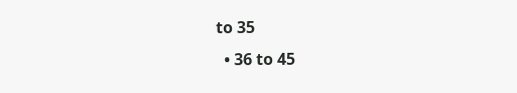to 35
  • 36 to 45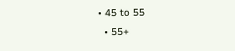• 45 to 55
  • 55+